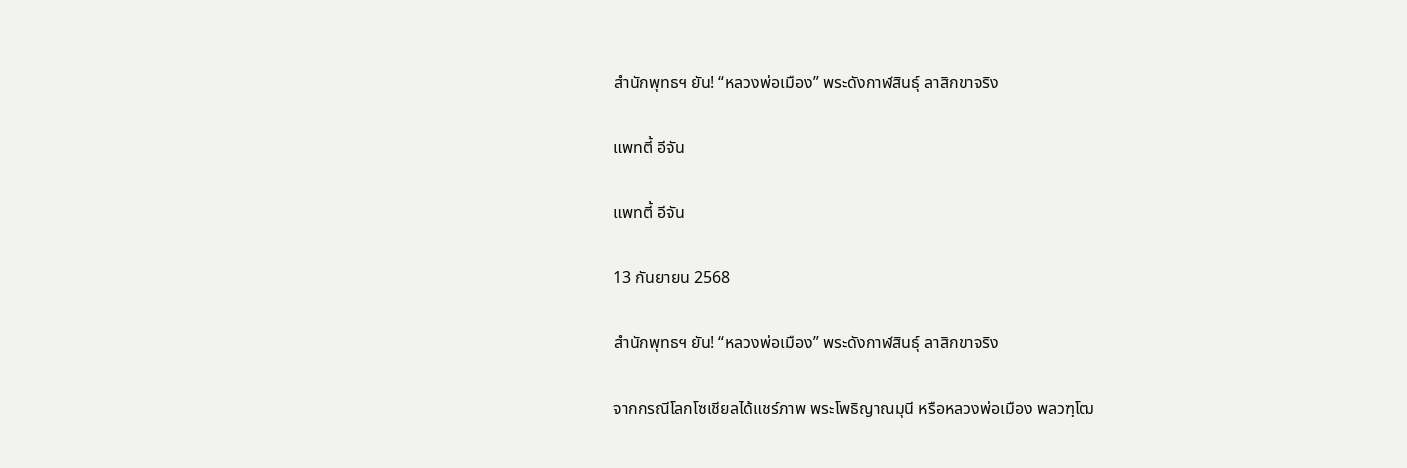สำนักพุทธฯ ยัน! “หลวงพ่อเมือง” พระดังกาฬสินธุ์ ลาสิกขาจริง

แพทตี้ อีจัน

แพทตี้ อีจัน

13 กันยายน 2568

สำนักพุทธฯ ยัน! “หลวงพ่อเมือง” พระดังกาฬสินธุ์ ลาสิกขาจริง

จากกรณีโลกโซเชียลได้แชร์ภาพ พระโพธิญาณมุนี หรือหลวงพ่อเมือง พลวฑฺโฒ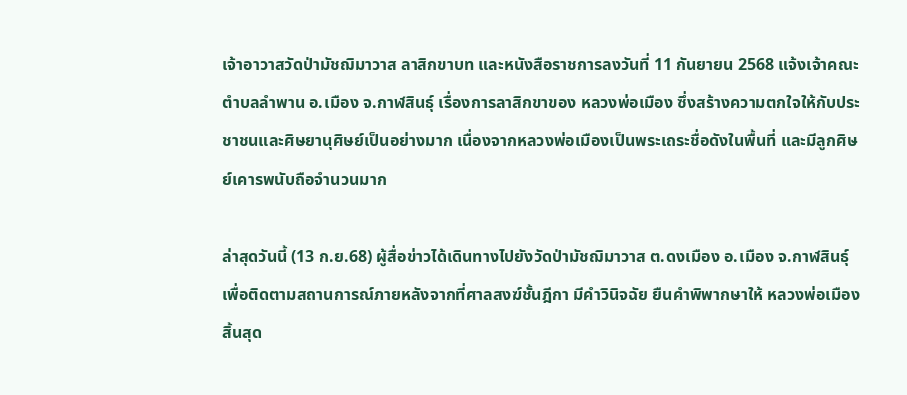เจ้าอาวาสวัดป่ามัชฌิมาวาส ลาสิกขาบท และหนังสือราชการลงวันที่ 11 กันยายน 2568 แจ้งเจ้าคณะตำบลลำพาน อ.เมือง จ.กาฬสินธุ์ เรื่องการลาสิกขาของ หลวงพ่อเมือง ซึ่งสร้างความตกใจให้กับประชาชนและศิษยานุศิษย์เป็นอย่างมาก เนื่องจากหลวงพ่อเมืองเป็นพระเถระชื่อดังในพื้นที่ และมีลูกศิษย์เคารพนับถือจำนวนมาก

ล่าสุดวันนี้ (13 ก.ย.68) ผู้สื่อข่าวได้เดินทางไปยังวัดป่ามัชฌิมาวาส ต.ดงเมือง อ.เมือง จ.กาฬสินธุ์ เพื่อติดตามสถานการณ์ภายหลังจากที่ศาลสงฆ์ชั้นฎีกา มีคำวินิจฉัย ยืนคำพิพากษาให้ หลวงพ่อเมือง สิ้นสุด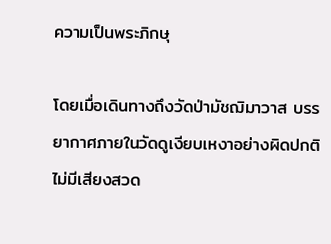ความเป็นพระภิกษุ

โดยเมื่อเดินทางถึงวัดป่ามัชฌิมาวาส บรรยากาศภายในวัดดูเงียบเหงาอย่างผิดปกติ ไม่มีเสียงสวด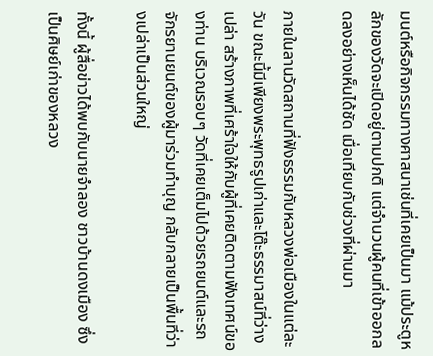มนต์หรือกิจกรรมทางศาสนาเช่นที่เคยเป็นมา แม้ประตูหลักของวัดจะเปิดอยู่ตามปกติ แต่จำนวนผู้คนที่เข้าออกลดลงอย่างเห็นได้ชัด เมื่อเทียบกับช่วงที่ผ่านมา

ภายในลานวัดสถานที่ฟังธรรมกับหลวงพ่อเมืองในแต่ละวัน ขณะนี้มีเพียงพระพุทธรูปเก่าและโต๊ะธรรมาสน์ที่ว่างเปล่า สร้างภาพที่เศร้าใจให้กับผู้ที่เคยติดตามฟังเทศน์ของท่าน บริเวณรอบๆ วัดที่เคยเต็มไปด้วยรถยนต์และรถจักรยานยนต์ของผู้มาร่วมทำบุญ กลับกลายเป็นพื้นที่ว่างเปล่าเป็นส่วนใหญ่

ทั้งนี้ ผู้สื่อข่าวได้พบกับนายจำลอง ชาวบ้านดงเมือง ซึ่งเป็นศิษย์เก่าของหลวง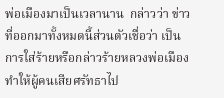พ่อเมืองมาเป็นเวลานาน  กล่าวว่า ข่าวที่ออกมาทั้งหมดนี้ส่วนตัวเชื่อว่า เป็นการใส่ร้ายหรือกล่าวร้ายหลวงพ่อเมือง ทำให้ผู้คนเสียศรัทธาไป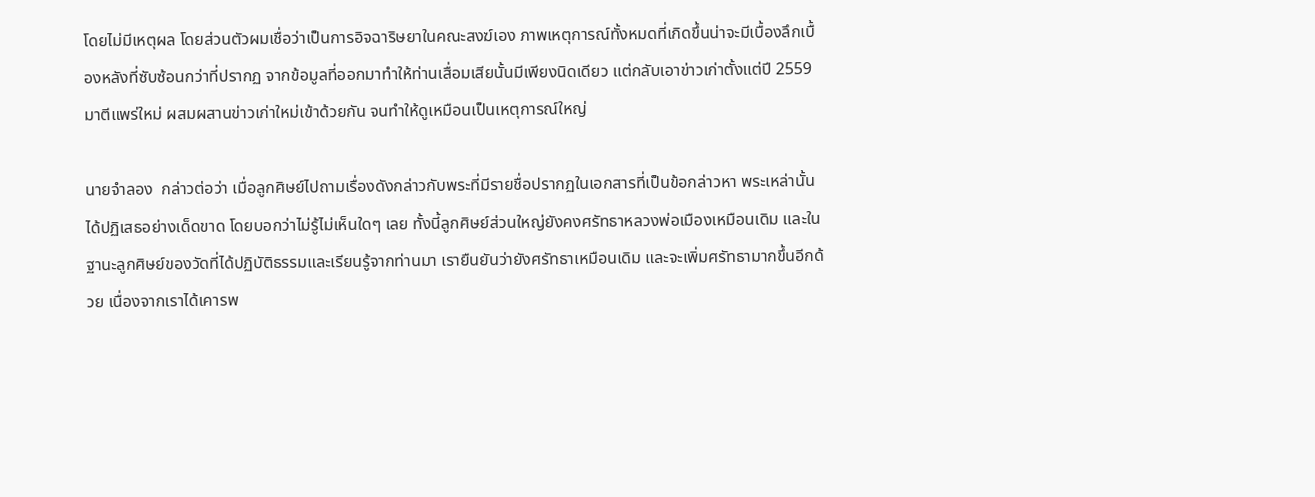โดยไม่มีเหตุผล โดยส่วนตัวผมเชื่อว่าเป็นการอิจฉาริษยาในคณะสงฆ์เอง ภาพเหตุการณ์ทั้งหมดที่เกิดขึ้นน่าจะมีเบื้องลึกเบื้องหลังที่ซับซ้อนกว่าที่ปรากฏ จากข้อมูลที่ออกมาทำให้ท่านเสื่อมเสียนั้นมีเพียงนิดเดียว แต่กลับเอาข่าวเก่าตั้งแต่ปี 2559 มาตีแพร่ใหม่ ผสมผสานข่าวเก่าใหม่เข้าด้วยกัน จนทำให้ดูเหมือนเป็นเหตุการณ์ใหญ่

นายจำลอง  กล่าวต่อว่า เมื่อลูกศิษย์ไปถามเรื่องดังกล่าวกับพระที่มีรายชื่อปรากฏในเอกสารที่เป็นข้อกล่าวหา พระเหล่านั้นได้ปฏิเสธอย่างเด็ดขาด โดยบอกว่าไม่รู้ไม่เห็นใดๆ เลย ทั้งนี้ลูกศิษย์ส่วนใหญ่ยังคงศรัทธาหลวงพ่อเมืองเหมือนเดิม และในฐานะลูกศิษย์ของวัดที่ได้ปฏิบัติธรรมและเรียนรู้จากท่านมา เรายืนยันว่ายังศรัทธาเหมือนเดิม และจะเพิ่มศรัทธามากขึ้นอีกด้วย เนื่องจากเราได้เคารพ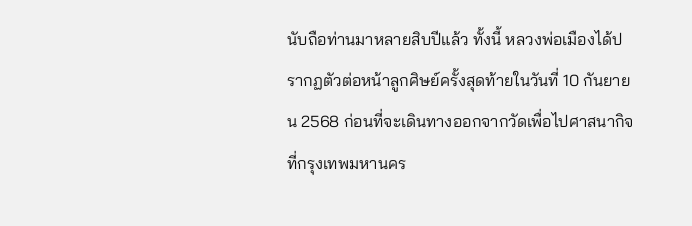นับถือท่านมาหลายสิบปีแล้ว ทั้งนี้ หลวงพ่อเมืองได้ปรากฏตัวต่อหน้าลูกศิษย์ครั้งสุดท้ายในวันที่ 10 กันยายน 2568 ก่อนที่จะเดินทางออกจากวัดเพื่อไปศาสนากิจที่กรุงเทพมหานคร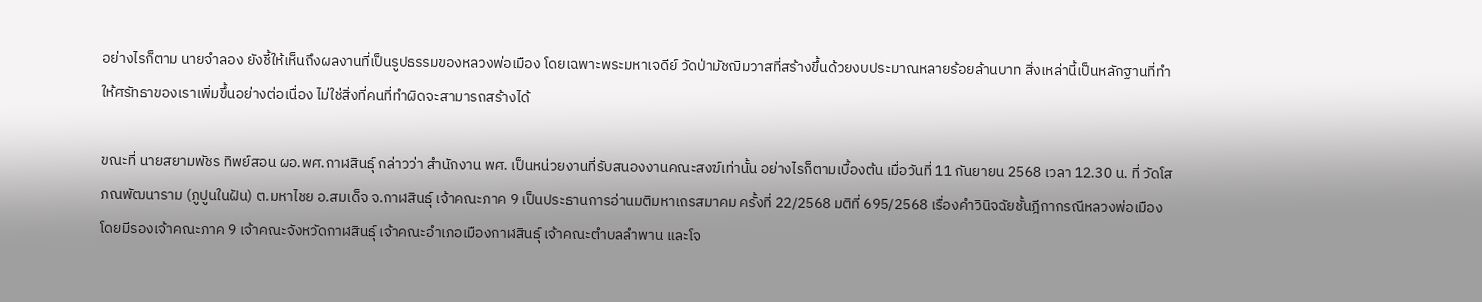อย่างไรก็ตาม นายจำลอง ยังชี้ให้เห็นถึงผลงานที่เป็นรูปธรรมของหลวงพ่อเมือง โดยเฉพาะพระมหาเจดีย์ วัดป่ามัชฌิมวาสที่สร้างขึ้นด้วยงบประมาณหลายร้อยล้านบาท สิ่งเหล่านี้เป็นหลักฐานที่ทำให้ศรัทธาของเราเพิ่มขึ้นอย่างต่อเนื่อง ไม่ใช่สิ่งที่คนที่ทำผิดจะสามารถสร้างได้

ขณะที่ นายสยามพัชร ทิพย์สอน ผอ.พศ.กาฬสินธุ์ กล่าวว่า สำนักงาน พศ. เป็นหน่วยงานที่รับสนองงานคณะสงฆ์เท่านั้น อย่างไรก็ตามเบื้องต้น เมื่อวันที่ 11 กันยายน 2568 เวลา 12.30 น. ที่ วัดโสภณพัฒนาราม (ภูปูนในฝัน) ต.มหาไชย อ.สมเด็จ จ.กาฬสินธุ์ เจ้าคณะภาค 9 เป็นประธานการอ่านมติมหาเถรสมาคม ครั้งที่ 22/2568 มติที่ 695/2568 เรื่องคำวินิจฉัยชั้นฎีกากรณีหลวงพ่อเมือง โดยมีรองเจ้าคณะภาค 9 เจ้าคณะจังหวัดกาฬสินธุ์ เจ้าคณะอำเภอเมืองกาฬสินธุ์ เจ้าคณะตำบลลำพาน และโจ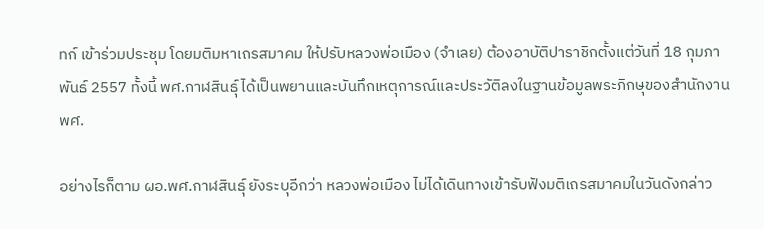ทก์ เข้าร่วมประชุม โดยมติมหาเถรสมาคม ให้ปรับหลวงพ่อเมือง (จำเลย) ต้องอาบัติปาราชิกตั้งแต่วันที่ 18 กุมภาพันธ์ 2557 ทั้งนี้ พศ.กาฬสินธุ์ ได้เป็นพยานและบันทึกเหตุการณ์และประวัติลงในฐานข้อมูลพระภิกษุของสำนักงาน พศ.

อย่างไรก็ตาม ผอ.พศ.กาฬสินธุ์ ยังระบุอีกว่า หลวงพ่อเมือง ไม่ได้เดินทางเข้ารับฟังมติเถรสมาคมในวันดังกล่าว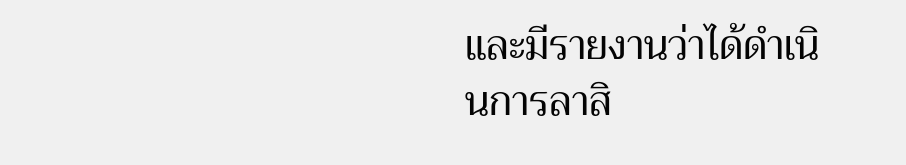และมีรายงานว่าได้ดำเนินการลาสิ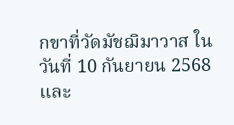กขาที่วัดมัชฌิมาวาส ในวันที่ 10 กันยายน 2568  และ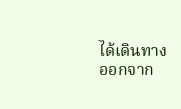ได้เดินทางออกจาก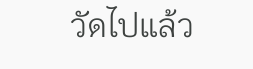วัดไปแล้ว